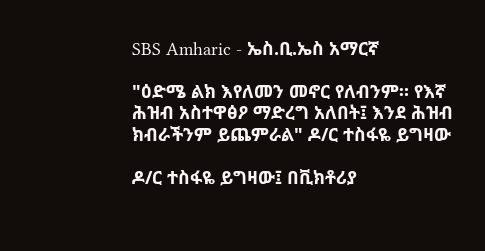SBS Amharic - ኤስ.ቢ.ኤስ አማርኛ

"ዕድሜ ልክ እየለመን መኖር የለብንም። የእኛ ሕዝብ አስተዋፅዖ ማድረግ አለበት፤ እንደ ሕዝብ ክብራችንም ይጨምራል" ዶ/ር ተስፋዬ ይግዛው

ዶ/ር ተስፋዬ ይግዛው፤ በቪክቶሪያ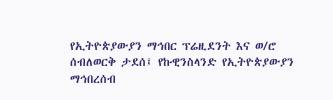የኢትዮጵያውያን ማኅበር ፕሬዚደንት እና ወ/ሮ ሰብለወርቅ ታደሰ፤ የኩዊንስላንድ የኢትዮጵያውያን ማኅበረሰብ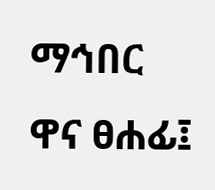ማኅበር ዋና ፀሐፊ፤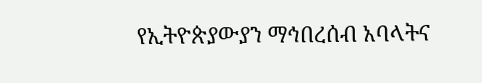የኢትዮጵያውያን ማኅበረሰብ አባላትና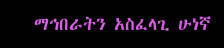ማኅበራትን አስፈላጊ ሁነኛ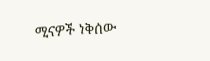ሚናዎች ነቅሰው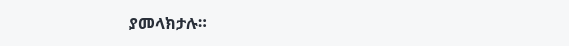ያመላክታሉ።